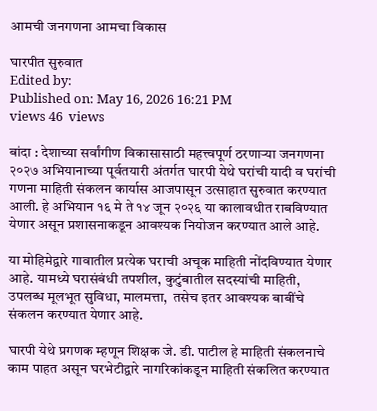आमची जनगणना आमचा विकास

घारपीत सुरुवात
Edited by:
Published on: May 16, 2026 16:21 PM
views 46  views

बांदा : देशाच्या सर्वांगीण विकासासाठी महत्त्वपूर्ण ठरणाऱ्या जनगणना २०२७ अभियानाच्या पूर्वतयारी अंतर्गत घारपी येथे घरांची यादी व घरांची गणना माहिती संकलन कार्यास आजपासून उत्साहात सुरुवात करण्यात आली. हे अभियान १६ मे ते १४ जून २०२६ या कालावधीत राबविण्यात येणार असून प्रशासनाकडून आवश्यक नियोजन करण्यात आले आहे.

या मोहिमेद्वारे गावातील प्रत्येक घराची अचूक माहिती नोंदविण्यात येणार आहे. यामध्ये घरासंबंधी तपशील, कुटुंबातील सदस्यांची माहिती, उपलब्ध मूलभूत सुविधा, मालमत्ता,  तसेच इतर आवश्यक बाबींचे संकलन करण्यात येणार आहे.

घारपी येथे प्रगणक म्हणून शिक्षक जे. डी. पाटील हे माहिती संकलनाचे काम पाहत असून घरभेटीद्वारे नागरिकांकडून माहिती संकलित करण्यात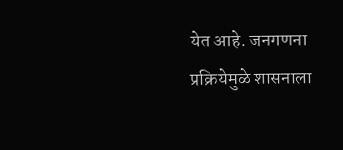येत आहे. जनगणना प्रक्रियेमुळे शासनाला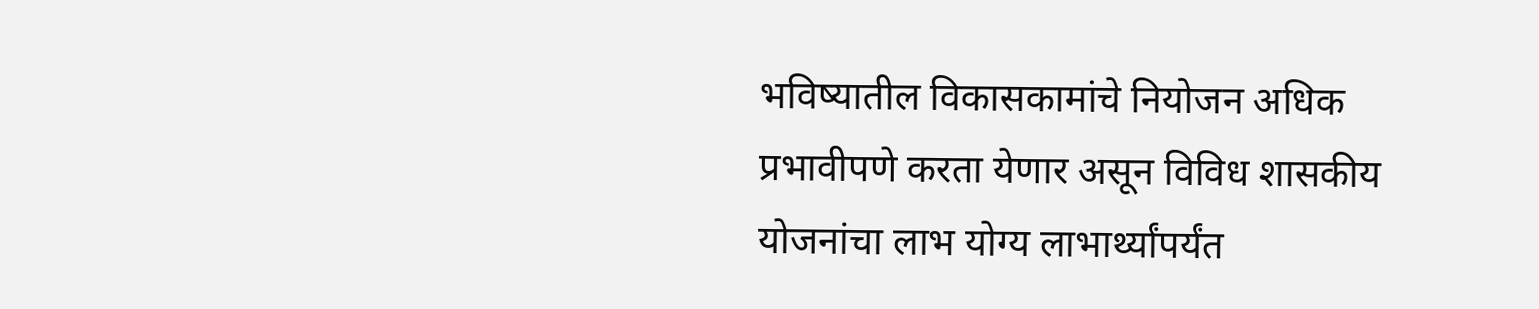भविष्यातील विकासकामांचे नियोजन अधिक प्रभावीपणे करता येणार असून विविध शासकीय योजनांचा लाभ योग्य लाभार्थ्यांपर्यंत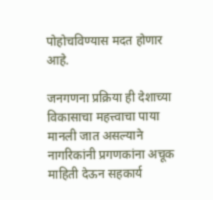पोहोचविण्यास मदत होणार आहे.

जनगणना प्रक्रिया ही देशाच्या विकासाचा महत्त्वाचा पाया मानली जात असल्याने नागरिकांनी प्रगणकांना अचूक माहिती देऊन सहकार्य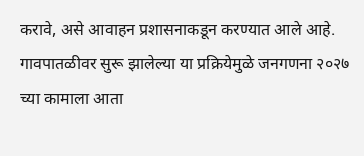करावे, असे आवाहन प्रशासनाकडून करण्यात आले आहे. गावपातळीवर सुरू झालेल्या या प्रक्रियेमुळे जनगणना २०२७ च्या कामाला आता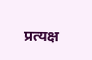प्रत्यक्ष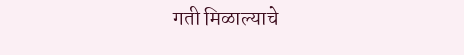गती मिळाल्याचे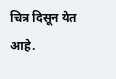चित्र दिसून येत आहे.